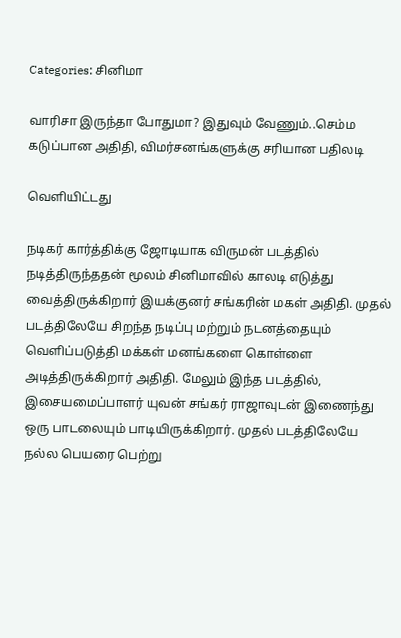Categories: சினிமா

வாரிசா இருந்தா போதுமா? இதுவும் வேணும்..செம்ம கடுப்பான அதிதி, விமர்சனங்களுக்கு சரியான பதிலடி

வெளியிட்டது

நடிகர் கார்த்திக்கு ஜோடியாக விருமன் படத்தில் நடித்திருந்ததன் மூலம் சினிமாவில் காலடி எடுத்து வைத்திருக்கிறார் இயக்குனர் சங்கரின் மகள் அதிதி. முதல் படத்திலேயே சிறந்த நடிப்பு மற்றும் நடனத்தையும் வெளிப்படுத்தி மக்கள் மனங்களை கொள்ளை அடித்திருக்கிறார் அதிதி. மேலும் இந்த படத்தில், இசையமைப்பாளர் யுவன் சங்கர் ராஜாவுடன் இணைந்து ஒரு பாடலையும் பாடியிருக்கிறார். முதல் படத்திலேயே நல்ல பெயரை பெற்று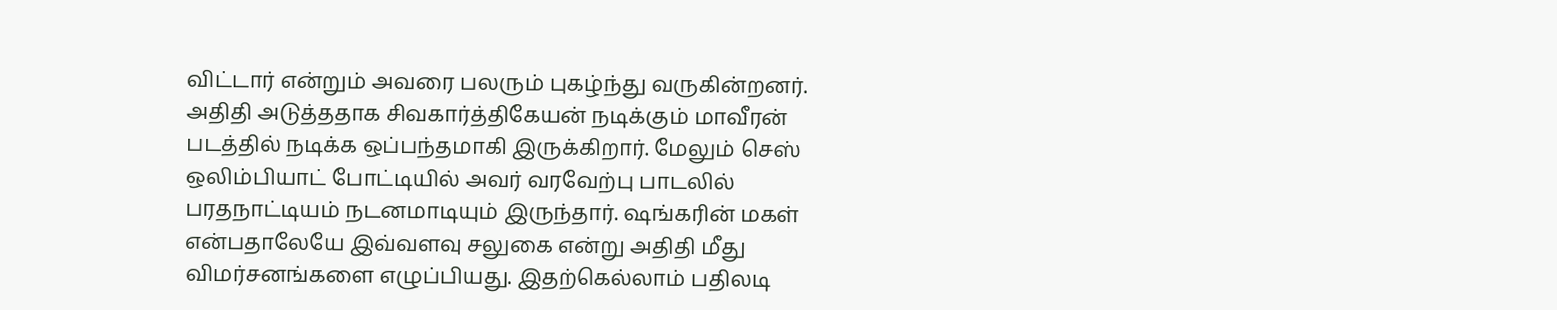விட்டார் என்றும் அவரை பலரும் புகழ்ந்து வருகின்றனர். அதிதி அடுத்ததாக சிவகார்த்திகேயன் நடிக்கும் மாவீரன் படத்தில் நடிக்க ஒப்பந்தமாகி இருக்கிறார். மேலும் செஸ் ஒலிம்பியாட் போட்டியில் அவர் வரவேற்பு பாடலில் பரதநாட்டியம் நடனமாடியும் இருந்தார். ஷங்கரின் மகள் என்பதாலேயே இவ்வளவு சலுகை என்று அதிதி மீது விமர்சனங்களை எழுப்பியது. இதற்கெல்லாம் பதிலடி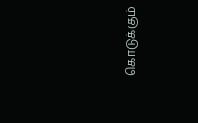கொடுக்கும்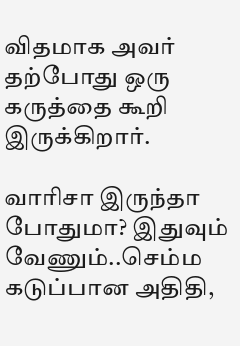விதமாக அவர் தற்போது ஒரு கருத்தை கூறி இருக்கிறார்.

வாரிசா இருந்தா போதுமா? இதுவும் வேணும்..செம்ம கடுப்பான அதிதி,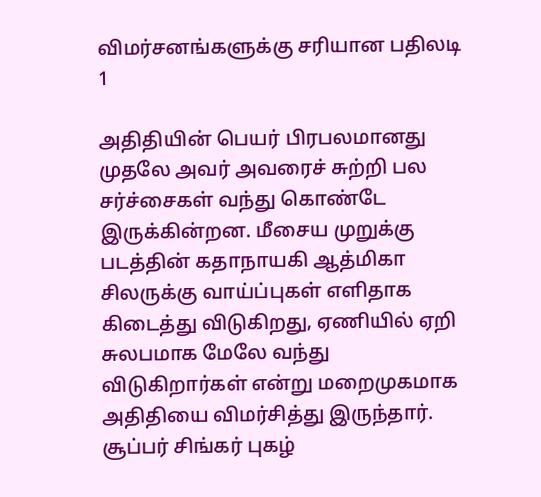விமர்சனங்களுக்கு சரியான பதிலடி 1

அதிதியின் பெயர் பிரபலமானது முதலே அவர் அவரைச் சுற்றி பல சர்ச்சைகள் வந்து கொண்டே இருக்கின்றன. மீசைய முறுக்கு படத்தின் கதாநாயகி ஆத்மிகா சிலருக்கு வாய்ப்புகள் எளிதாக கிடைத்து விடுகிறது, ஏணியில் ஏறி சுலபமாக மேலே வந்து விடுகிறார்கள் என்று மறைமுகமாக அதிதியை விமர்சித்து இருந்தார். சூப்பர் சிங்கர் புகழ்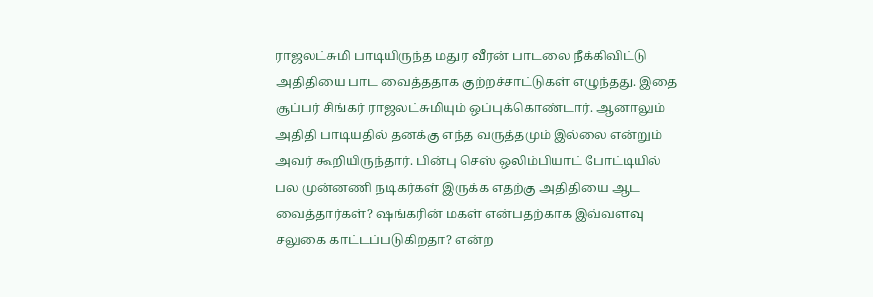ராஜலட்சுமி பாடியிருந்த மதுர வீரன் பாடலை நீக்கிவிட்டு அதிதியை பாட வைத்ததாக குற்றச்சாட்டுகள் எழுந்தது. இதை சூப்பர் சிங்கர் ராஜலட்சுமியும் ஒப்புக்கொண்டார். ஆனாலும் அதிதி பாடியதில் தனக்கு எந்த வருத்தமும் இல்லை என்றும் அவர் கூறியிருந்தார். பின்பு செஸ் ஒலிம்பியாட் போட்டியில் பல முன்னணி நடிகர்கள் இருக்க எதற்கு அதிதியை ஆட வைத்தார்கள்? ஷங்கரின் மகள் என்பதற்காக இவ்வளவு சலுகை காட்டப்படுகிறதா? என்ற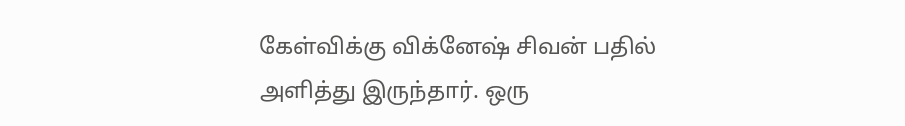கேள்விக்கு விக்னேஷ் சிவன் பதில் அளித்து இருந்தார். ஒரு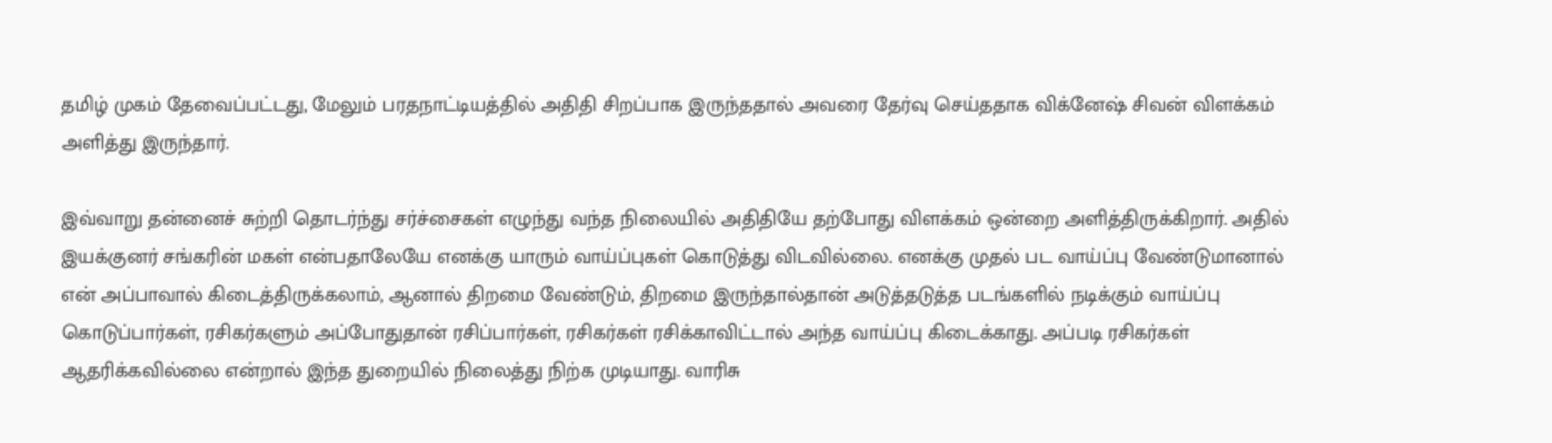தமிழ் முகம் தேவைப்பட்டது, மேலும் பரதநாட்டியத்தில் அதிதி சிறப்பாக இருந்ததால் அவரை தேர்வு செய்ததாக விக்னேஷ் சிவன் விளக்கம் அளித்து இருந்தார்.

இவ்வாறு தன்னைச் சுற்றி தொடர்ந்து சர்ச்சைகள் எழுந்து வந்த நிலையில் அதிதியே தற்போது விளக்கம் ஒன்றை அளித்திருக்கிறார். அதில் இயக்குனர் சங்கரின் மகள் என்பதாலேயே எனக்கு யாரும் வாய்ப்புகள் கொடுத்து விடவில்லை. எனக்கு முதல் பட வாய்ப்பு வேண்டுமானால் என் அப்பாவால் கிடைத்திருக்கலாம், ஆனால் திறமை வேண்டும், திறமை இருந்தால்தான் அடுத்தடுத்த படங்களில் நடிக்கும் வாய்ப்பு கொடுப்பார்கள், ரசிகர்களும் அப்போதுதான் ரசிப்பார்கள், ரசிகர்கள் ரசிக்காவிட்டால் அந்த வாய்ப்பு கிடைக்காது. அப்படி ரசிகர்கள் ஆதரிக்கவில்லை என்றால் இந்த துறையில் நிலைத்து நிற்க முடியாது. வாரிசு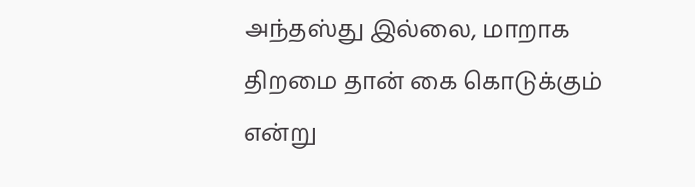அந்தஸ்து இல்லை, மாறாக திறமை தான் கை கொடுக்கும் என்று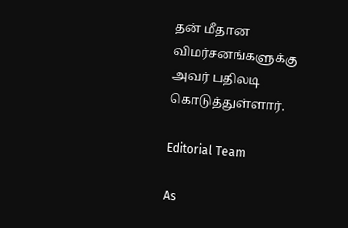தன் மீதான விமர்சனங்களுக்கு அவர் பதிலடி கொடுத்துள்ளார்.

Editorial Team

As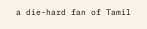a die-hard fan of Tamil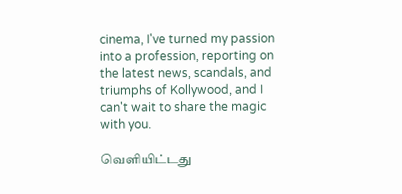cinema, I've turned my passion into a profession, reporting on the latest news, scandals, and triumphs of Kollywood, and I can't wait to share the magic with you.

வெளியிட்டது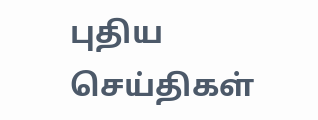புதிய செய்திகள்